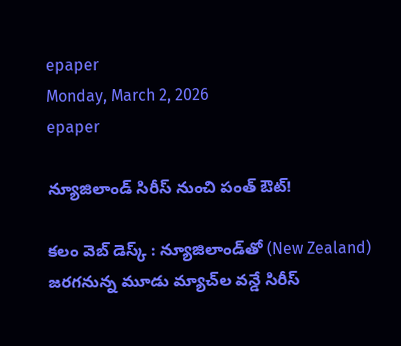epaper
Monday, March 2, 2026
epaper

న్యూజిలాండ్ సిరీస్‌ నుంచి పంత్ ఔట్!

క‌లం వెబ్ డెస్క్‌ : న్యూజిలాండ్‌తో (New Zealand) జరగనున్న మూడు మ్యాచ్‌ల వన్డే సిరీస్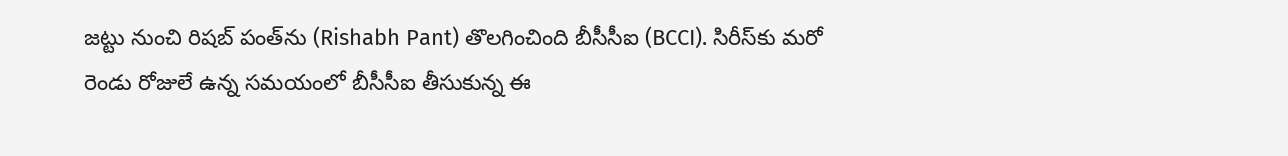జట్టు నుంచి రిషబ్ పంత్‌ను (Rishabh Pant) తొలగించింది బీసీసీఐ (BCCI). సిరీస్‌కు మరో రెండు రోజులే ఉన్న సమయంలో బీసీసీఐ తీసుకున్న ఈ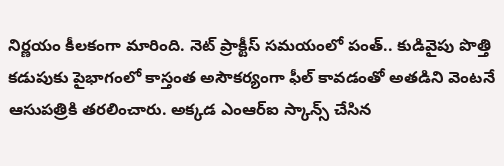నిర్ణయం కీలకంగా మారింది. నెట్ ప్రాక్టీస్ సమయంలో పంత్.. కుడివైపు పొత్తి కడుపుకు పైభాగంలో కాస్తంత అసౌకర్యంగా ఫీల్ కావడంతో అతడిని వెంటనే ఆసుపత్రికి తరలించారు. అక్కడ ఎంఆర్ఐ స్కాన్స్ చేసిన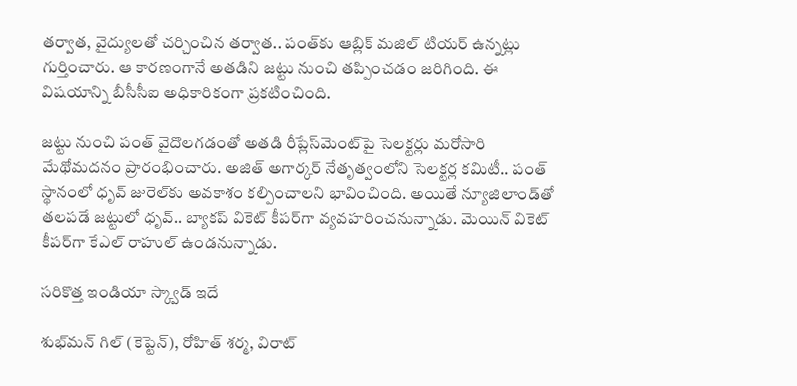తర్వాత, వైద్యులతో చర్చించిన తర్వాత.. పంత్‌‌కు ఆబ్లిక్ మజిల్ టియర్ ఉన్నట్లు గుర్తించారు. ఆ కారణంగానే అతడిని జట్టు నుంచి తప్పించడం జరిగింది. ఈ విషయాన్ని బీసీసీఐ అధికారికంగా ప్రకటించింది.

జట్టు నుంచి పంత్ వైదొలగడంతో అతడి రీప్లేస్‌మెంట్‌పై సెలక్టర్లు మరోసారి మేథోమదనం ప్రారంభించారు. అజిత్ అగార్కర్ నేతృత్వంలోని సెలక్టర్ల కమిటీ.. పంత్‌ స్థానంలో ధృవ్ జురెల్‌కు అవకాశం కల్పించాలని భావించింది. అయితే న్యూజిలాండ్‌తో తలపడే జట్టులో ధృవ్.. బ్యాకప్ వికెట్ కీపర్‌గా వ్యవహరించనున్నాడు. మెయిన్ వికెట్ కీపర్‌గా కేఎల్ రాహుల్ ఉండనున్నాడు.

సరికొత్త ఇండియా స్క్వాడ్ ఇదే

శుభ్‌మన్ గిల్ (కెప్టెన్), రోహిత్ శర్మ, విరాట్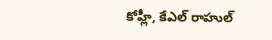కోహ్లీ, కేఎల్ రాహుల్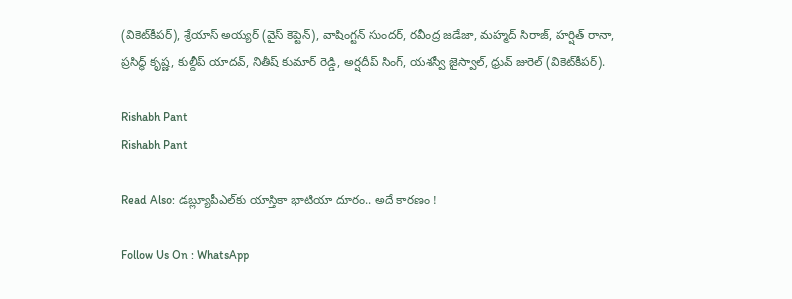(వికెట్‌కీపర్), శ్రేయాస్ అయ్యర్ (వైస్ కెప్టెన్), వాషింగ్టన్ సుందర్, రవీంద్ర జడేజా, మహ్మద్ సిరాజ్, హర్షిత్ రానా, ప్రసిద్ధ్ కృష్ణ, కుల్దీప్ యాదవ్, నితీష్ కుమార్ రెడ్డి, అర్షదీప్ సింగ్, యశస్వీ జైస్వాల్, ధ్రువ్ జురెల్ (వికెట్‌కీపర్).

Rishabh Pant
Rishabh Pant

Read Also: డబ్ల్యూపీఎల్‌కు యాస్తికా భాటియా దూరం.. అదే కారణం !

Follow Us On : WhatsApp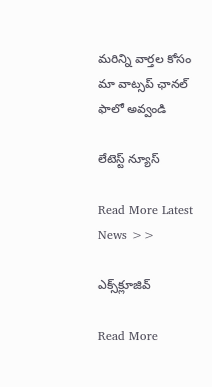మ‌రిన్ని వార్త‌ల కోసం మా వాట్స‌ప్ ఛాన‌ల్ ఫాలో అవ్వండి

లేటెస్ట్ న్యూస్‌

Read More Latest News >>

ఎక్స్‌క్లూజివ్‌

Read More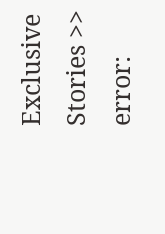Exclusive Stories >>
error: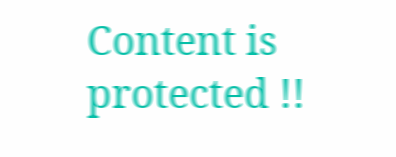Content is protected !!